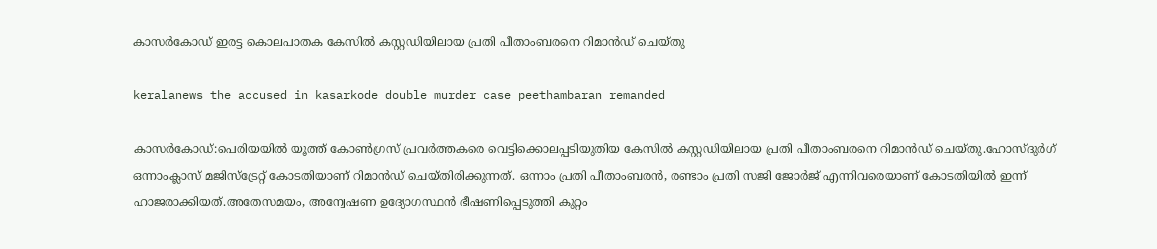കാസർകോഡ് ഇരട്ട കൊലപാതക കേസിൽ കസ്റ്റഡിയിലായ പ്രതി പീതാംബരനെ റിമാൻഡ് ചെയ്തു

keralanews the accused in kasarkode double murder case peethambaran remanded

കാസർകോഡ്:പെരിയയിൽ യൂത്ത് കോൺഗ്രസ് പ്രവർത്തകരെ വെട്ടിക്കൊലപ്പടിയുതിയ കേസിൽ കസ്റ്റഡിയിലായ പ്രതി പീതാംബരനെ റിമാൻഡ് ചെയ്തു.ഹോസ്ദുര്‍ഗ് ഒന്നാംക്ലാസ് മജിസ്‌ട്രേറ്റ് കോടതിയാണ് റിമാന്‍ഡ് ചെയ്തിരിക്കുന്നത്. ഒന്നാം പ്രതി പീതാംബരന്‍, രണ്ടാം പ്രതി സജി ജോര്‍ജ് എന്നിവരെയാണ് കോടതിയില്‍ ഇന്ന് ഹാജരാക്കിയത്.അതേസമയം, അന്വേഷണ ഉദ്യോഗസ്ഥന്‍ ഭീഷണിപ്പെടുത്തി കുറ്റം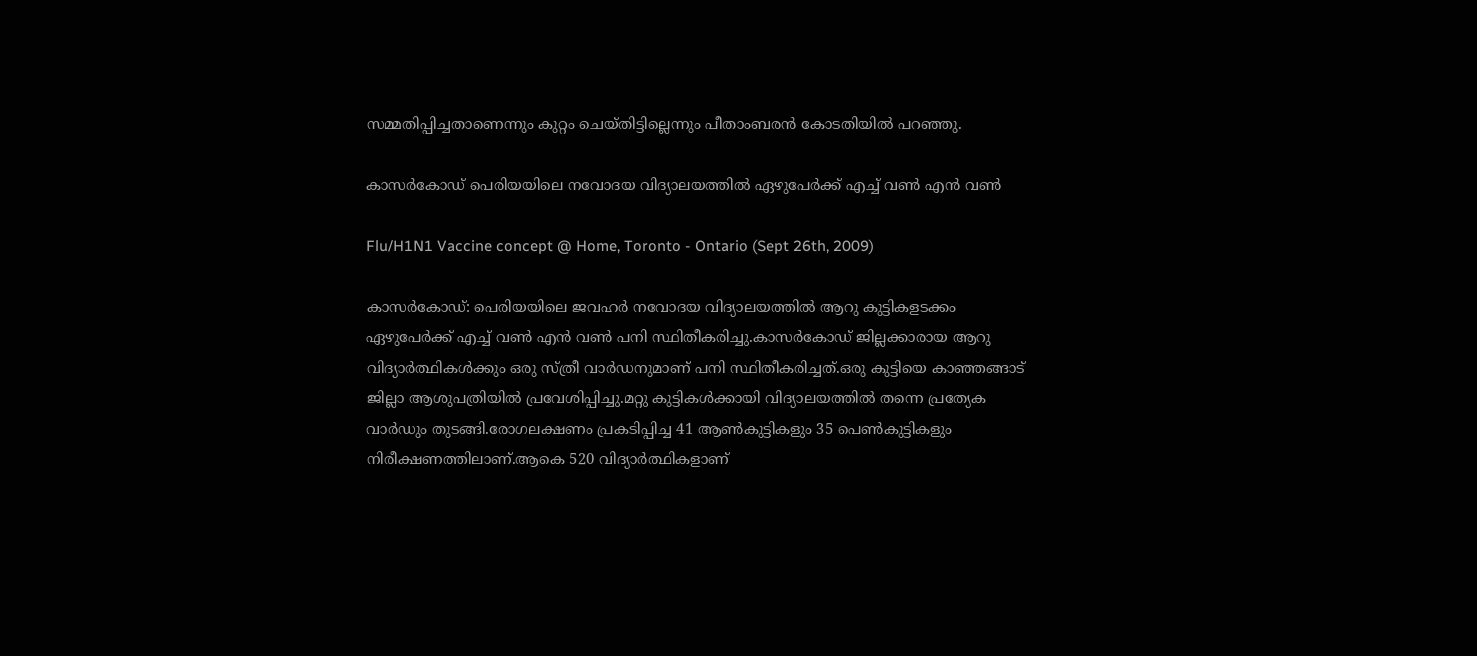സമ്മതിപ്പിച്ചതാണെന്നും കുറ്റം ചെയ്തിട്ടില്ലെന്നും പീതാംബരന്‍ കോടതിയില്‍ പറഞ്ഞു.

കാസർകോഡ് പെരിയയിലെ നവോദയ വിദ്യാലയത്തിൽ ഏഴുപേർക്ക് എച്ച്‌ വണ്‍ എന്‍ വണ്‍

Flu/H1N1 Vaccine concept @ Home, Toronto - Ontario (Sept 26th, 2009)

കാസർകോഡ്: പെരിയയിലെ ജവഹർ നവോദയ വിദ്യാലയത്തിൽ ആറു കുട്ടികളടക്കം ഏഴുപേർക്ക് എച്ച്‌ വണ്‍ എന്‍ വണ്‍ പനി സ്ഥിതീകരിച്ചു.കാസർകോഡ് ജില്ലക്കാരായ ആറു വിദ്യാർത്ഥികൾക്കും ഒരു സ്ത്രീ വാർഡനുമാണ് പനി സ്ഥിതീകരിച്ചത്.ഒരു കുട്ടിയെ കാഞ്ഞങ്ങാട് ജില്ലാ ആശുപത്രിയിൽ പ്രവേശിപ്പിച്ചു.മറ്റു കുട്ടികൾക്കായി വിദ്യാലയത്തിൽ തന്നെ പ്രത്യേക വാർഡും തുടങ്ങി.രോഗലക്ഷണം പ്രകടിപ്പിച്ച 41 ആൺകുട്ടികളും 35 പെൺകുട്ടികളും നിരീക്ഷണത്തിലാണ്.ആകെ 520 വിദ്യാർത്ഥികളാണ്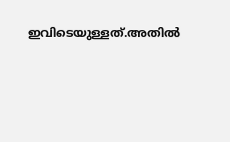ഇവിടെയുള്ളത്.അതിൽ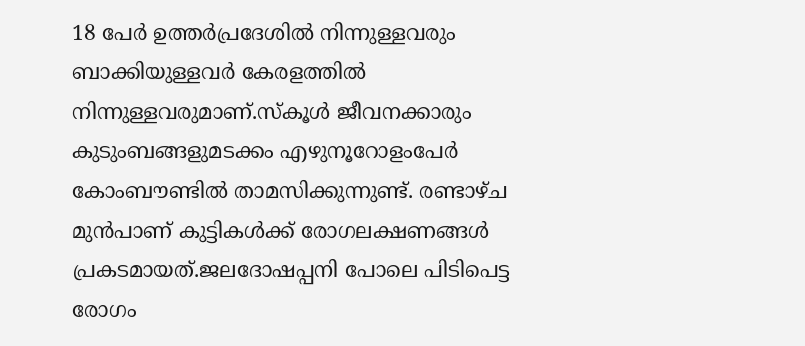18 പേർ ഉത്തർപ്രദേശിൽ നിന്നുള്ളവരും ബാക്കിയുള്ളവർ കേരളത്തിൽ നിന്നുള്ളവരുമാണ്.സ്കൂൾ ജീവനക്കാരും കുടുംബങ്ങളുമടക്കം എഴുനൂറോളംപേർ കോംബൗണ്ടിൽ താമസിക്കുന്നുണ്ട്. രണ്ടാഴ്ച മുൻപാണ് കുട്ടികൾക്ക് രോഗലക്ഷണങ്ങൾ പ്രകടമായത്.ജലദോഷപ്പനി പോലെ പിടിപെട്ട രോഗം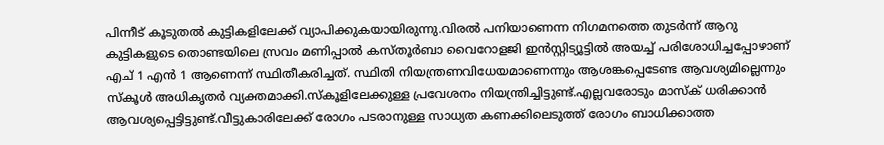പിന്നീട് കൂടുതൽ കുട്ടികളിലേക്ക് വ്യാപിക്കുകയായിരുന്നു.വിരൽ പനിയാണെന്ന നിഗമനത്തെ തുടർന്ന് ആറു കുട്ടികളുടെ തൊണ്ടയിലെ സ്രവം മണിപ്പാൽ കസ്തൂർബാ വൈറോളജി ഇൻസ്റ്റിട്യൂട്ടിൽ അയച്ച് പരിശോധിച്ചപ്പോഴാണ് എച് 1 എൻ 1 ആണെന്ന് സ്ഥിതീകരിച്ചത്. സ്ഥിതി നിയന്ത്രണവിധേയമാണെന്നും ആശങ്കപ്പെടേണ്ട ആവശ്യമില്ലെന്നും സ്കൂൾ അധികൃതർ വ്യക്തമാക്കി.സ്കൂളിലേക്കുള്ള പ്രവേശനം നിയന്ത്രിച്ചിട്ടുണ്ട്.എല്ലവരോടും മാസ്ക് ധരിക്കാൻ ആവശ്യപ്പെട്ടിട്ടുണ്ട്.വീട്ടുകാരിലേക്ക് രോഗം പടരാനുള്ള സാധ്യത കണക്കിലെടുത്ത് രോഗം ബാധിക്കാത്ത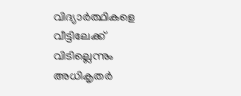വിദ്യാർത്ഥികളെ വീട്ടിലേക്ക് വിടില്ലെന്നും അധികൃതർ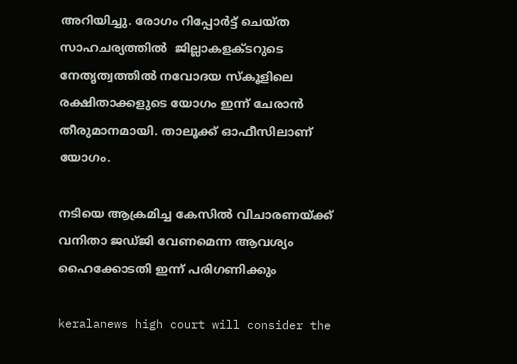അറിയിച്ചു. രോഗം റിപ്പോർട്ട് ചെയ്ത സാഹചര്യത്തിൽ  ജില്ലാകളക്ടറുടെ നേതൃത്വത്തില്‍ നവോദയ സ്‌കൂളിലെ രക്ഷിതാക്കളുടെ യോഗം ഇന്ന് ചേരാന്‍ തീരുമാനമായി. താലൂക്ക് ഓഫീസിലാണ് യോഗം.

നടിയെ ആക്രമിച്ച കേസിൽ വിചാരണയ്ക്ക് വനിതാ ജഡ്ജി വേണമെന്ന ആവശ്യം ഹൈക്കോടതി ഇന്ന് പരിഗണിക്കും

keralanews high court will consider the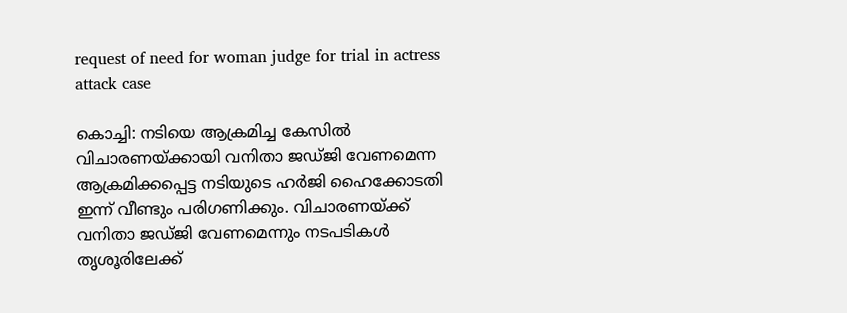request of need for woman judge for trial in actress attack case

കൊച്ചി: നടിയെ ആക്രമിച്ച കേസില്‍ വിചാരണയ്ക്കായി വനിതാ ജഡ്ജി വേണമെന്ന ആക്രമിക്കപ്പെട്ട നടിയുടെ ഹര്‍ജി ഹൈക്കോടതി ഇന്ന് വീണ്ടും പരിഗണിക്കും. വിചാരണയ്ക്ക് വനിതാ ജഡ്ജി വേണമെന്നും നടപടികള്‍ തൃശൂരിലേക്ക്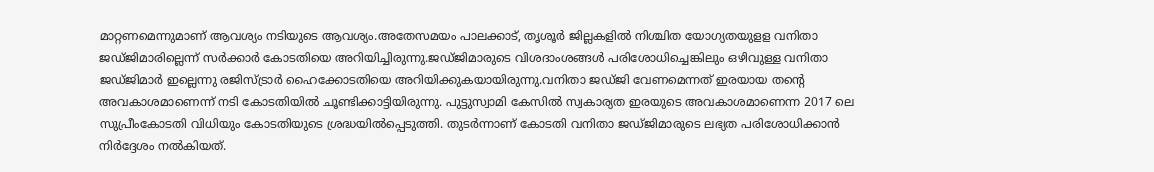മാറ്റണമെന്നുമാണ് ആവശ്യം നടിയുടെ ആവശ്യം.അതേസമയം പാലക്കാട്, തൃശൂര്‍ ജില്ലകളില്‍ നിശ്ചിത യോഗ്യതയുളള വനിതാ ജഡ്ജിമാരില്ലെന്ന് സര്‍ക്കാര്‍ കോടതിയെ അറിയിച്ചിരുന്നു.ജഡ്ജിമാരുടെ വിശദാംശങ്ങള്‍ പരിശോധിച്ചെങ്കിലും ഒഴിവുള്ള വനിതാ ജഡ്ജിമാര്‍ ഇല്ലെന്നു രജിസ്ട്രാര്‍ ഹൈക്കോടതിയെ അറിയിക്കുകയായിരുന്നു.വനിതാ ജഡ്ജി വേണമെന്നത് ഇരയായ തന്റെ അവകാശമാണെന്ന് നടി കോടതിയില്‍ ചൂണ്ടിക്കാട്ടിയിരുന്നു. പുട്ടുസ്വാമി കേസില്‍ സ്വകാര്യത ഇരയുടെ അവകാശമാണെന്ന 2017 ലെ സുപ്രീംകോടതി വിധിയും കോടതിയുടെ ശ്രദ്ധയില്‍പ്പെടുത്തി. തുടര്‍ന്നാണ് കോടതി വനിതാ ജഡ്ജിമാരുടെ ലഭ്യത പരിശോധിക്കാന്‍ നിര്‍ദ്ദേശം നല്‍കിയത്.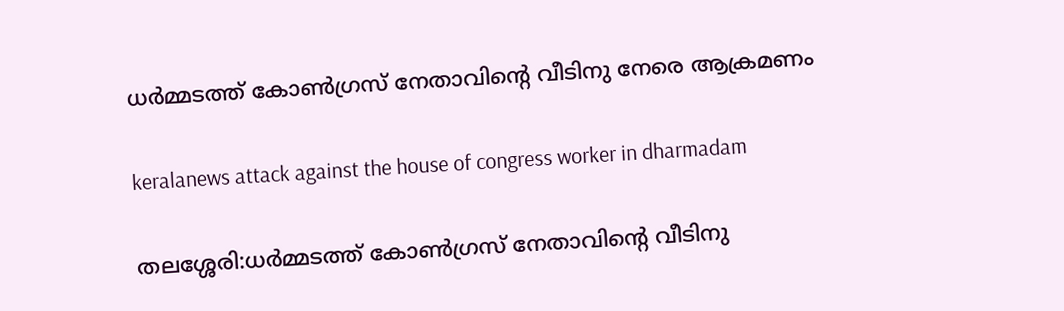ധർമ്മടത്ത് കോൺഗ്രസ് നേതാവിന്റെ വീടിനു നേരെ ആക്രമണം

keralanews attack against the house of congress worker in dharmadam

തലശ്ശേരി:ധർമ്മടത്ത് കോൺഗ്രസ് നേതാവിന്റെ വീടിനു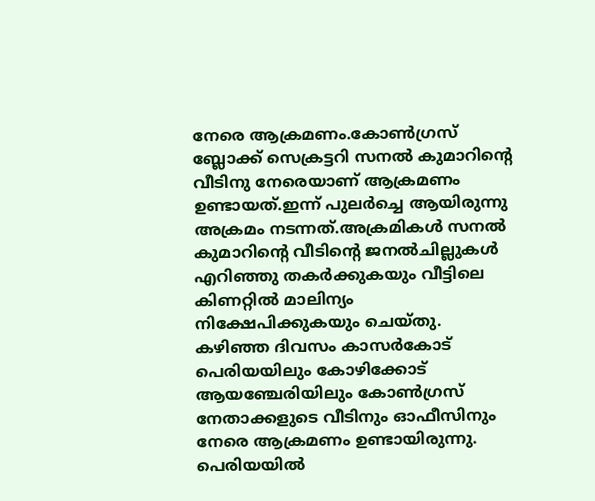നേരെ ആക്രമണം.കോണ്‍ഗ്രസ് ബ്ലോക്ക് സെക്രട്ടറി സനൽ കുമാറിന്റെ വീടിനു നേരെയാണ് ആക്രമണം ഉണ്ടായത്.ഇന്ന് പുലര്‍ച്ചെ ആയിരുന്നു അക്രമം നടന്നത്.അക്രമികള്‍ സനല്‍ കുമാറിന്റെ വീടിന്റെ ജനല്‍ചില്ലുകള്‍ എറിഞ്ഞു തകർക്കുകയും വീട്ടിലെ കിണറ്റിൽ മാലിന്യം നിക്ഷേപിക്കുകയും ചെയ്തു. കഴിഞ്ഞ ദിവസം കാസര്‍കോട് പെരിയയിലും കോഴിക്കോട് ആയഞ്ചേരിയിലും കോണ്‍ഗ്രസ് നേതാക്കളുടെ വീടിനും ഓഫീസിനും നേരെ ആക്രമണം ഉണ്ടായിരുന്നു. പെരിയയില്‍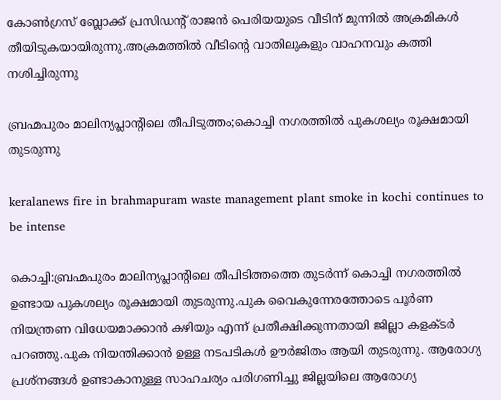കോണ്‍ഗ്രസ് ബ്ലോക്ക് പ്രസിഡന്റ് രാജന്‍ പെരിയയുടെ വീടിന് മുന്നില്‍ അക്രമികൾ തീയിടുകയായിരുന്നു.അക്രമത്തില്‍ വീടിന്റെ വാതിലുകളും വാഹനവും കത്തി നശിച്ചിരുന്നു

ബ്രഹ്മപുരം മാലിന്യപ്ലാന്റിലെ തീപിടുത്തം;കൊച്ചി നഗരത്തിൽ പുകശല്യം രൂക്ഷമായി തുടരുന്നു

keralanews fire in brahmapuram waste management plant smoke in kochi continues to be intense

കൊച്ചി:ബ്രഹ്മപുരം മാലിന്യപ്ലാന്റിലെ തീപിടിത്തത്തെ തുടർന്ന് കൊച്ചി നഗരത്തിൽ ഉണ്ടായ പുകശല്യം രൂക്ഷമായി തുടരുന്നു.പുക വൈകുന്നേരത്തോടെ പൂര്‍ണ നിയന്ത്രണ വിധേയമാക്കാൻ കഴിയും എന്ന് പ്രതീക്ഷിക്കുന്നതായി ജില്ലാ കളക്ടര്‍ പറഞ്ഞു.പുക നിയന്തിക്കാന്‍ ഉള്ള നടപടികള്‍ ഊര്‍ജിതം ആയി തുടരുന്നു. ആരോഗ്യ പ്രശ്‌നങ്ങള്‍ ഉണ്ടാകാനുള്ള സാഹചര്യം പരിഗണിച്ചു ജില്ലയിലെ ആരോഗ്യ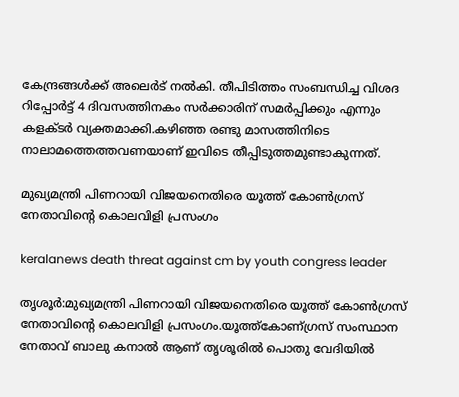കേന്ദ്രങ്ങള്‍ക്ക് അലെര്‍ട് നല്‍കി. തീപിടിത്തം സംബന്ധിച്ച വിശദ റിപ്പോര്‍ട്ട് 4 ദിവസത്തിനകം സര്‍ക്കാരിന് സമര്‍പ്പിക്കും എന്നും കളക്ടര്‍ വ്യക്തമാക്കി.കഴിഞ്ഞ രണ്ടു മാസത്തിനിടെ നാലാമത്തെത്തവണയാണ് ഇവിടെ തീപ്പിടുത്തമുണ്ടാകുന്നത്.

മുഖ്യമന്ത്രി പിണറായി വിജയനെതിരെ യൂത്ത് കോൺഗ്രസ് നേതാവിന്റെ കൊലവിളി പ്രസംഗം

keralanews death threat against cm by youth congress leader

തൃശൂർ:മുഖ്യമന്ത്രി പിണറായി വിജയനെതിരെ യൂത്ത് കോൺഗ്രസ് നേതാവിന്റെ കൊലവിളി പ്രസംഗം.യൂത്ത്കോണ്ഗ്രസ് സംസ്ഥാന നേതാവ് ബാലു കനാല്‍ ആണ് തൃശൂരില്‍ പൊതു വേദിയില്‍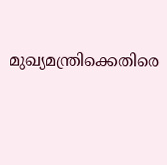മുഖ്യമന്ത്രിക്കെതിരെ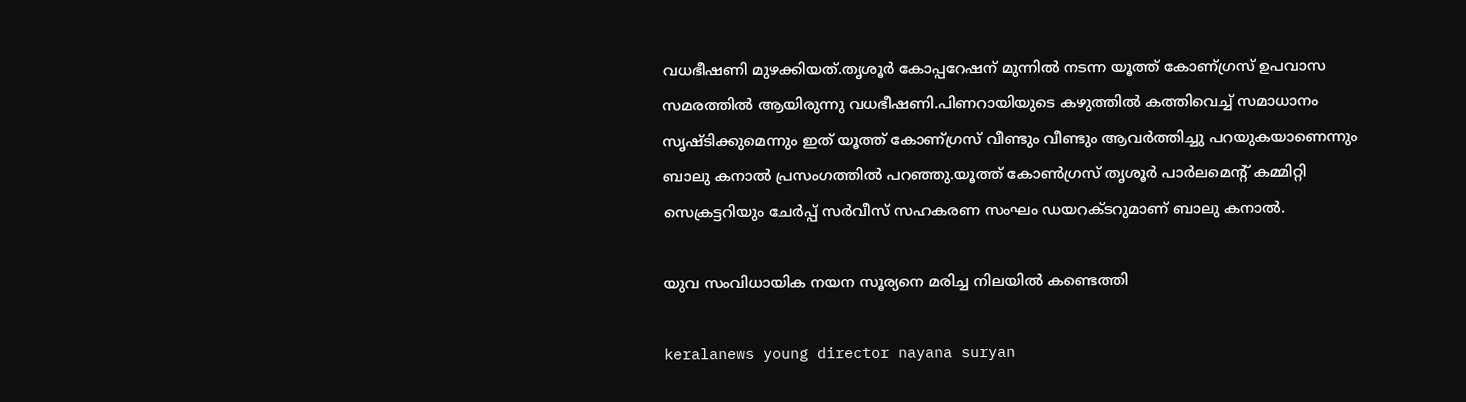വധഭീഷണി മുഴക്കിയത്.തൃശൂര്‍ കോപ്പറേഷന് മുന്നില്‍ നടന്ന യൂത്ത് കോണ്ഗ്രസ് ഉപവാസ സമരത്തില്‍ ആയിരുന്നു വധഭീഷണി.പിണറായിയുടെ കഴുത്തില്‍ കത്തിവെച്ച്‌ സമാധാനം സൃഷ്ടിക്കുമെന്നും ഇത് യൂത്ത് കോണ്ഗ്രസ് വീണ്ടും വീണ്ടും ആവര്‍ത്തിച്ചു പറയുകയാണെന്നും ബാലു കനാല്‍ പ്രസംഗത്തില്‍ പറഞ്ഞു.യൂത്ത് കോൺഗ്രസ് തൃശൂര്‍ പാർലമെന്റ് കമ്മിറ്റി സെക്രട്ടറിയും ചേര്‍പ്പ് സര്‍വീസ് സഹകരണ സംഘം ഡയറക്ടറുമാണ് ബാലു കനാല്‍.

യുവ സംവിധായിക നയന സൂര്യനെ മരിച്ച നിലയിൽ കണ്ടെത്തി

keralanews young director nayana suryan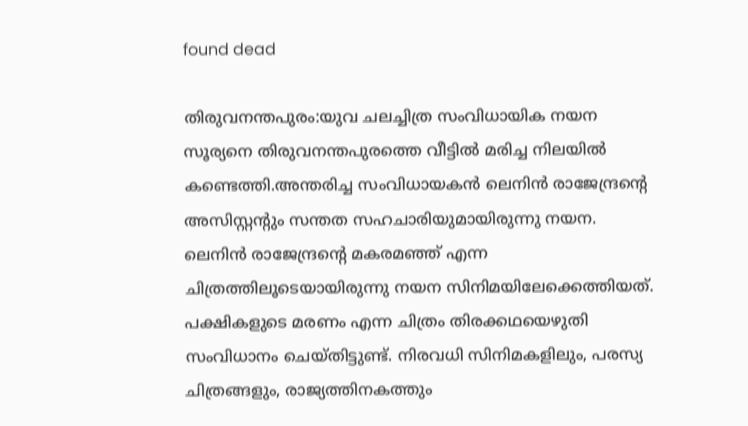found dead

തിരുവനന്തപുരം:യുവ ചലച്ചിത്ര സംവിധായിക നയന സൂര്യനെ തിരുവനന്തപുരത്തെ വീട്ടിൽ മരിച്ച നിലയിൽ കണ്ടെത്തി.അന്തരിച്ച സംവിധായകന്‍ ലെനിന്‍ രാജേന്ദ്രന്റെ അസിസ്റ്റ‌ന്റും സന്തത സഹചാരിയുമായിരുന്നു നയന. ലെനിന്‍ രാജേന്ദ്രന്റെ മകരമഞ്ഞ് എന്ന ചിത്രത്തിലൂടെയായിരുന്നു നയന സിനിമയിലേക്കെത്തിയത്. പക്ഷികളുടെ മരണം എന്ന ചിത്രം തിരക്കഥയെഴുതി സംവിധാനം ചെയ്തിട്ടുണ്ട്. നിരവധി സിനിമകളിലും, പരസ്യ ചിത്രങ്ങളും, രാജ്യത്തിനകത്തും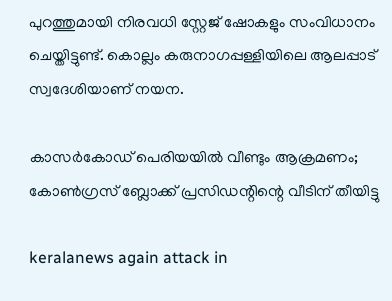പുറത്തുമായി നിരവധി സ്റ്റേ‌ജ് ഷോകളും സംവിധാനം ചെയ്തിട്ടുണ്ട്. കൊല്ലം കരുനാഗപ്പള്ളിയിലെ ആലപ്പാട് സ്വദേശിയാണ് നയന.

കാസർകോഡ് പെരിയയിൽ വീണ്ടും ആക്രമണം; കോണ്‍ഗ്രസ് ബ്ലോക്ക് പ്രസിഡന്റിന്റെ വീടിന് തീയിട്ടു

keralanews again attack in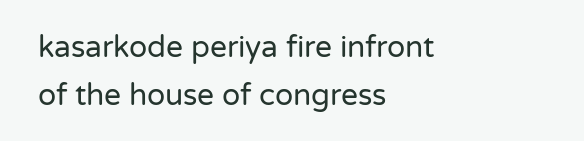kasarkode periya fire infront of the house of congress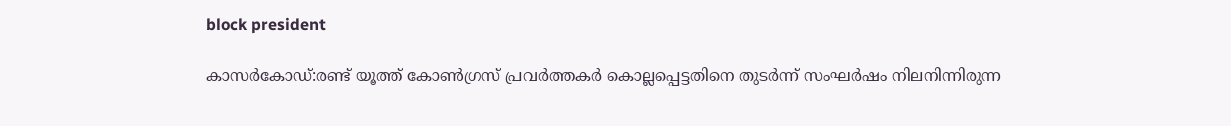block president

കാസർകോഡ്:രണ്ട് യൂത്ത് കോൺഗ്രസ് പ്രവർത്തകർ കൊല്ലപ്പെട്ടതിനെ തുടർന്ന് സംഘർഷം നിലനിന്നിരുന്ന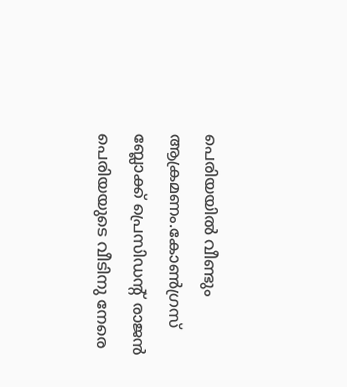പെരിയയിൽ വീണ്ടും ആക്രമണം.കോണ്‍ഗ്രസ് ബ്ലോക്ക് പ്രെസിഡന്റ് രാജൻ പെരിയയുടെ വീടിനു നേരെ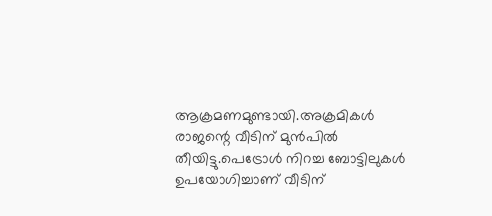ആക്രമണമുണ്ടായി.അക്രമികൾ രാജന്റെ വീടിന് മുൻപിൽ തീയിട്ടു.പെട്രോള്‍ നിറച്ച ബോട്ടിലുകള്‍ ഉപയോഗിച്ചാണ് വീടിന്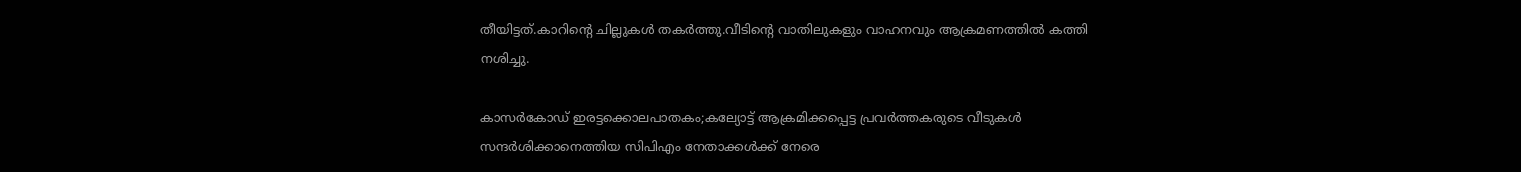തീയിട്ടത്.കാറിന്റെ ചില്ലുകള്‍ തകര്‍ത്തു.വീടിന്റെ വാതിലുകളും വാഹനവും ആക്രമണത്തില്‍ കത്തി നശിച്ചു.

കാസർകോഡ് ഇരട്ടക്കൊലപാതകം;കല്യോട്ട് ആക്രമിക്കപ്പെട്ട പ്രവര്‍ത്തകരുടെ വീടുകള്‍ സന്ദര്‍ശിക്കാനെത്തിയ സിപിഎം നേതാക്കള്‍ക്ക് നേരെ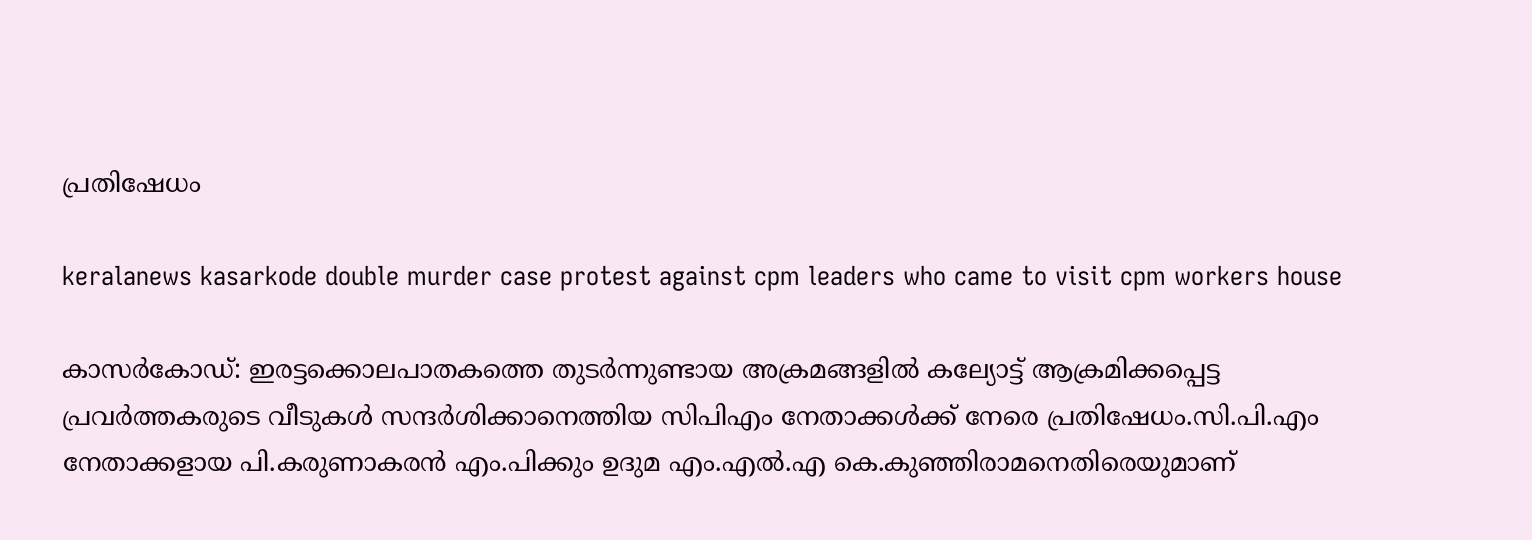പ്രതിഷേധം

keralanews kasarkode double murder case protest against cpm leaders who came to visit cpm workers house

കാസർകോഡ്: ഇരട്ടക്കൊലപാതകത്തെ തുടർന്നുണ്ടായ അക്രമങ്ങളിൽ കല്യോട്ട് ആക്രമിക്കപ്പെട്ട പ്രവര്‍ത്തകരുടെ വീടുകള്‍ സന്ദര്‍ശിക്കാനെത്തിയ സിപിഎം നേതാക്കള്‍ക്ക് നേരെ പ്രതിഷേധം.സി.പി.എം നേതാക്കളായ പി.കരുണാകരന്‍ എം.പിക്കും ഉദുമ എം.എല്‍.എ കെ.കുഞ്ഞിരാമനെതിരെയുമാണ്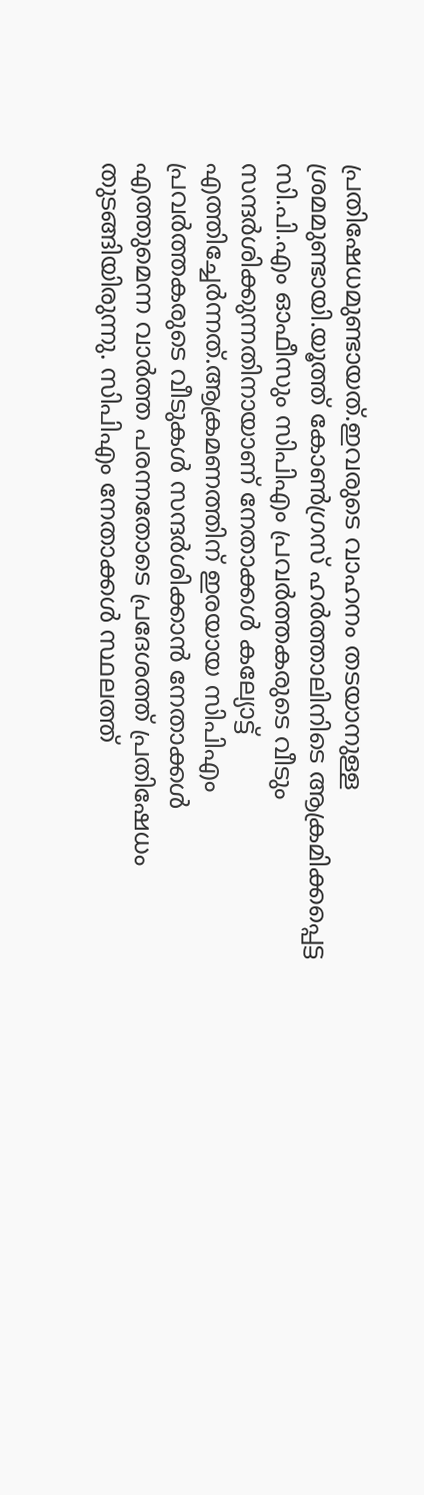പ്രതിഷേധമുണ്ടായത്.ഇവരുടെ വാഹനം തടയാനുള്ള ശ്രമമുണ്ടായി.യൂത്ത് കോണ്‍ഗ്രസ് ഹര്‍ത്താലിനിടെ ആക്രമിക്കപ്പെട്ട സി.പി.എം ഓഫീസും സിപിഎം പ്രവർത്തകരുടെ വീടും സന്ദർശിക്കുന്നതിനായാണ് നേതാക്കൾ കല്യോട്ട് എത്തിച്ചേർന്നത്.ആക്രമണത്തിന് ഇരയായ സിപിഎം പ്രവര്‍ത്തകരുടെ വീടുകള്‍ സന്ദര്‍ശിക്കാന്‍ നേതാക്കള്‍ എത്തുമെന്ന വാര്‍ത്ത പരന്നതോടെ പ്രദേശത്ത് പ്രതിഷേധം തുടങ്ങിയിരുന്നു. സിപിഎം നേതാക്കള്‍ സ്ഥലത്ത്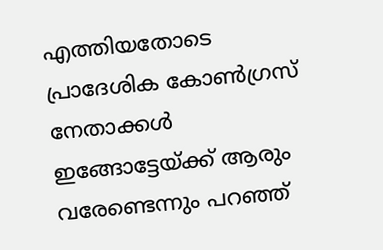എത്തിയതോടെ പ്രാദേശിക കോണ്‍ഗ്രസ് നേതാക്കള്‍ ഇങ്ങോട്ടേയ്ക്ക് ആരും വരേണ്ടെന്നും പറഞ്ഞ്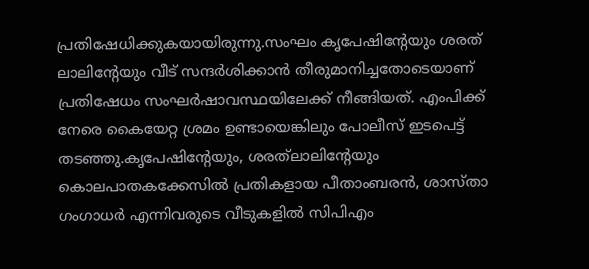പ്രതിഷേധിക്കുകയായിരുന്നു.സംഘം കൃപേഷിന്റേയും ശരത് ലാലിന്റേയും വീട് സന്ദര്‍ശിക്കാന്‍ തീരുമാനിച്ചതോടെയാണ് പ്രതിഷേധം സംഘര്‍ഷാവസ്ഥയിലേക്ക് നീങ്ങിയത്. എംപിക്ക് നേരെ കൈയേറ്റ ശ്രമം ഉണ്ടായെങ്കിലും പോലീസ് ഇടപെട്ട് തടഞ്ഞു.കൃപേഷിന്റേയും, ശരത്‌ലാലിന്റേയും കൊലപാതകക്കേസില്‍ പ്രതികളായ പീതാംബരന്‍, ശാസ്താ ഗംഗാധര്‍ എന്നിവരുടെ വീടുകളില്‍ സിപിഎം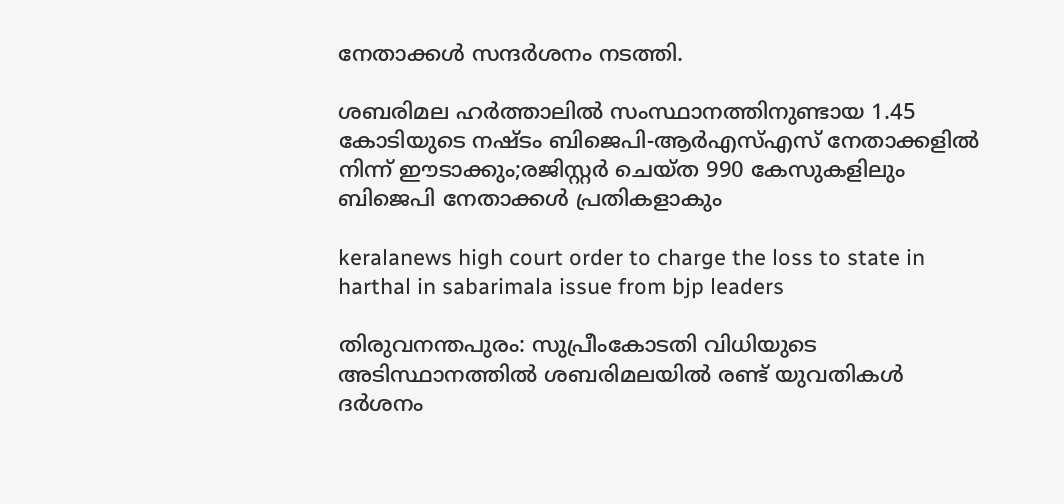നേതാക്കള്‍ സന്ദര്‍ശനം നടത്തി.

ശബരിമല ഹർത്താലിൽ സംസ്ഥാനത്തിനുണ്ടായ 1.45 കോടിയുടെ നഷ്ടം ബിജെപി-ആര്‍എസ്‌എസ് നേതാക്കളില്‍ നിന്ന് ഈടാക്കും;രജിസ്റ്റര്‍ ചെയ്ത 990 കേസുകളിലും ബിജെപി നേതാക്കള്‍ പ്രതികളാകും

keralanews high court order to charge the loss to state in harthal in sabarimala issue from bjp leaders

തിരുവനന്തപുരം: സുപ്രീംകോടതി വിധിയുടെ അടിസ്ഥാനത്തില്‍ ശബരിമലയില്‍ രണ്ട് യുവതികള്‍ ദര്‍ശനം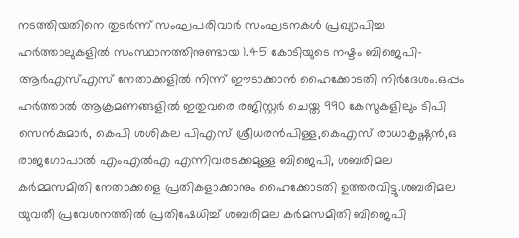നടത്തിയതിനെ തുടര്‍ന്ന് സംഘപരിവാര്‍ സംഘടനകള്‍ പ്രഖ്യാപിച്ച ഹര്‍ത്താലുകളില്‍ സംസ്ഥാനത്തിനുണ്ടായ 1.45 കോടിയുടെ നഷ്ടം ബിജെപി-ആര്‍എസ്‌എസ് നേതാക്കളില്‍ നിന്ന് ഈടാക്കാൻ ഹൈക്കോടതി നിർദേശം.ഒപ്പം ഹര്‍ത്താല്‍ ആക്രമണങ്ങളില്‍ ഇതുവരെ രജിസ്റ്റര്‍ ചെയ്ത 990 കേസുകളിലും ടിപി സെന്‍കുമാർ, കെപി ശശികല പിഎസ് ശ്രീധരന്‍പിള്ള,കെഎസ് രാധാകൃഷ്ണൻ,ഒ രാജഗോപാല്‍ എംഎല്‍എ എന്നിവരടക്കമുള്ള ബിജെപി, ശബരിമല കര്‍മ്മസമിതി നേതാക്കളെ പ്രതികളാക്കാനും ഹൈക്കോടതി ഉത്തരവിട്ടു.ശബരിമല യുവതീ പ്രവേശനത്തിൽ പ്രതിഷേധിച്ച് ശബരിമല കര്‍മസമിതി ബിജെപി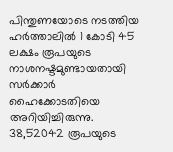പിന്തുണയോടെ നടത്തിയ ഹര്‍ത്താലില്‍ 1 കോടി 45 ലക്ഷം രൂപയുടെ നാശനഷ്ടമുണ്ടായതായി സര്‍ക്കാര്‍ ഹൈക്കോടതിയെ അറിയിച്ചിരുന്നു. 38,52042 രൂപയുടെ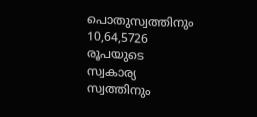പൊതുസ്വത്തിനും 10,64,5726 രൂപയുടെ സ്വകാര്യ സ്വത്തിനും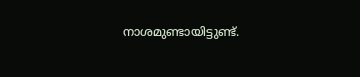നാശമുണ്ടായിട്ടുണ്ട്.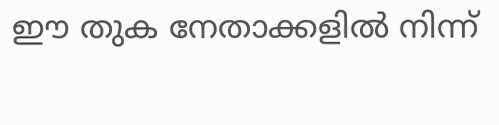ഈ തുക നേതാക്കളില്‍ നിന്ന്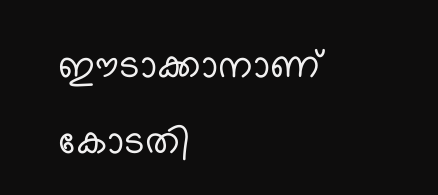ഈടാക്കാനാണ് കോടതി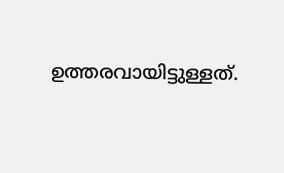ഉത്തരവായിട്ടുള്ളത്.